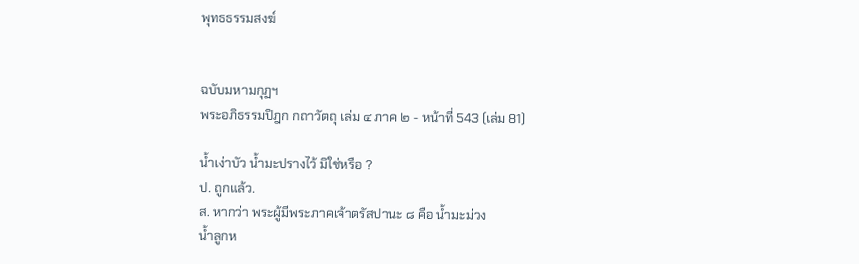พุทธธรรมสงฆ์


ฉบับมหามกุฏฯ
พระอภิธรรมปิฎก กถาวัตถุ เล่ม ๔ ภาค ๒ - หน้าที่ 543 (เล่ม 81)

น้ำเง่าบัว น้ำมะปรางไว้ มิใช่หรือ ?
ป. ถูกแล้ว.
ส. หากว่า พระผู้มีพระภาคเจ้าตรัสปานะ ๘ คือ น้ำมะม่วง
น้ำลูกห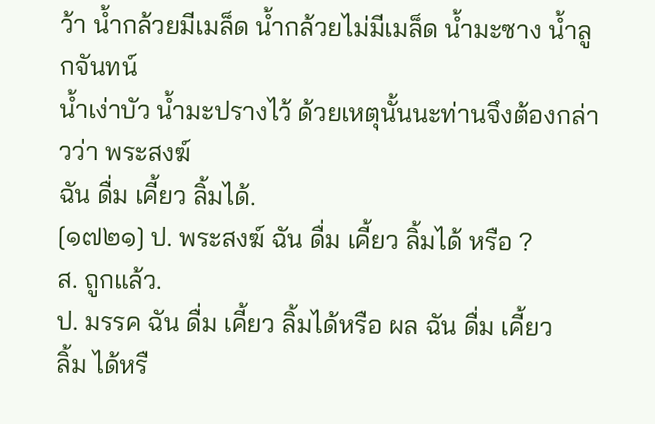ว้า น้ำกล้วยมีเมล็ด น้ำกล้วยไม่มีเมล็ด น้ำมะซาง น้ำลูกจันทน์
น้ำเง่าบัว น้ำมะปรางไว้ ด้วยเหตุนั้นนะท่านจึงต้องกล่าวว่า พระสงฆ์
ฉัน ดื่ม เคี้ยว ลิ้มได้.
[๑๗๒๑] ป. พระสงฆ์ ฉัน ดื่ม เคี้ยว ลิ้มได้ หรือ ?
ส. ถูกแล้ว.
ป. มรรค ฉัน ดื่ม เคี้ยว ลิ้มได้หรือ ผล ฉัน ดื่ม เคี้ยว
ลิ้ม ได้หรื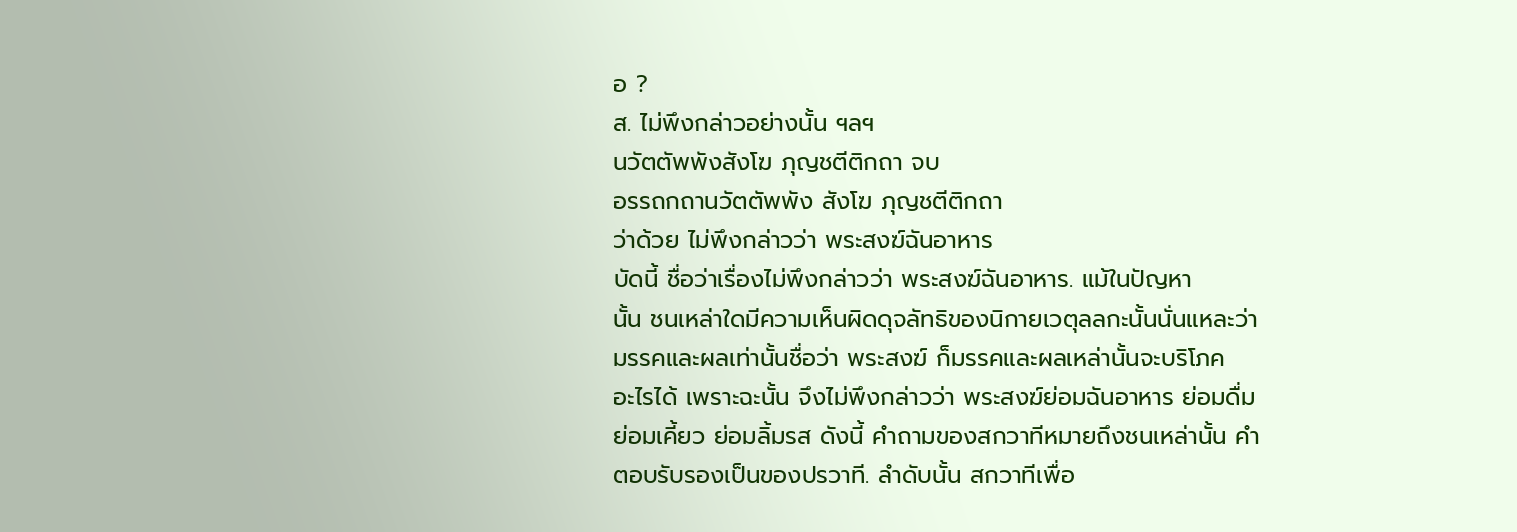อ ?
ส. ไม่พึงกล่าวอย่างนั้น ฯลฯ
นวัตตัพพังสังโฆ ภุญชตีติกถา จบ
อรรถกถานวัตตัพพัง สังโฆ ภุญชตีติกถา
ว่าด้วย ไม่พึงกล่าวว่า พระสงฆ์ฉันอาหาร
บัดนี้ ชื่อว่าเรื่องไม่พึงกล่าวว่า พระสงฆ์ฉันอาหาร. แม้ในปัญหา
นั้น ชนเหล่าใดมีความเห็นผิดดุจลัทธิของนิกายเวตุลลกะนั้นนั่นแหละว่า
มรรคและผลเท่านั้นชื่อว่า พระสงฆ์ ก็มรรคและผลเหล่านั้นจะบริโภค
อะไรได้ เพราะฉะนั้น จึงไม่พึงกล่าวว่า พระสงฆ์ย่อมฉันอาหาร ย่อมดื่ม
ย่อมเคี้ยว ย่อมลิ้มรส ดังนี้ คำถามของสกวาทีหมายถึงชนเหล่านั้น คำ
ตอบรับรองเป็นของปรวาที. ลำดับนั้น สกวาทีเพื่อ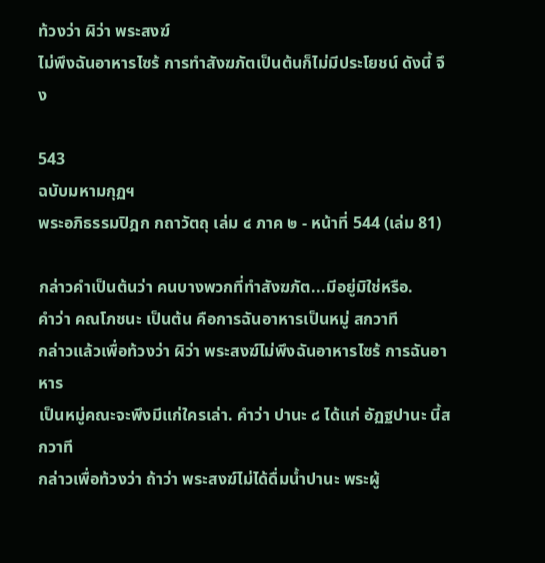ท้วงว่า ผิว่า พระสงฆ์
ไม่พึงฉันอาหารไซร้ การทำสังฆภัตเป็นต้นก็ไม่มีประโยชน์ ดังนี้ จึง

543
ฉบับมหามกุฏฯ
พระอภิธรรมปิฎก กถาวัตถุ เล่ม ๔ ภาค ๒ - หน้าที่ 544 (เล่ม 81)

กล่าวคำเป็นต้นว่า คนบางพวกที่ทำสังฆภัต...มีอยู่มิใช่หรือ.
คำว่า คณโภชนะ เป็นต้น คือการฉันอาหารเป็นหมู่ สกวาที
กล่าวแล้วเพื่อท้วงว่า ผิว่า พระสงฆ์ไม่พึงฉันอาหารไซร้ การฉันอาหาร
เป็นหมู่คณะจะพึงมีแก่ใครเล่า. คำว่า ปานะ ๘ ได้แก่ อัฏฐปานะ นี้สกวาที
กล่าวเพื่อท้วงว่า ถ้าว่า พระสงฆ์ไม่ได้ดื่มน้ำปานะ พระผู้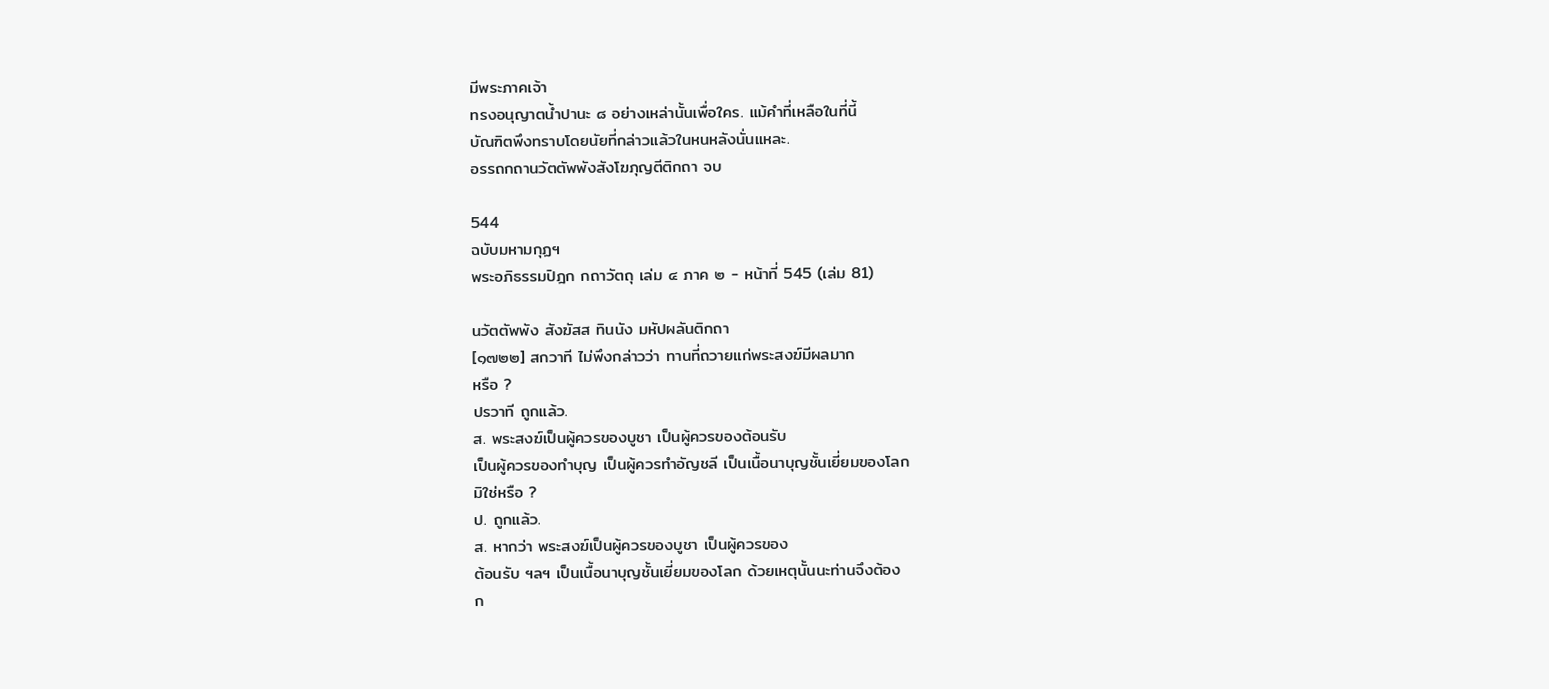มีพระภาคเจ้า
ทรงอนุญาตน้ำปานะ ๘ อย่างเหล่านั้นเพื่อใคร. แม้คำที่เหลือในที่นี้
บัณฑิตพึงทราบโดยนัยที่กล่าวแล้วในหนหลังนั่นแหละ.
อรรถกถานวัตตัพพังสังโฆภุญตีติกถา จบ

544
ฉบับมหามกุฏฯ
พระอภิธรรมปิฎก กถาวัตถุ เล่ม ๔ ภาค ๒ - หน้าที่ 545 (เล่ม 81)

นวัตตัพพัง สังฆัสส ทินนัง มหัปผลันติกถา
[๑๗๒๒] สกวาที ไม่พึงกล่าวว่า ทานที่ถวายแก่พระสงฆ์มีผลมาก
หรือ ?
ปรวาที ถูกแล้ว.
ส. พระสงฆ์เป็นผู้ควรของบูชา เป็นผู้ควรของต้อนรับ
เป็นผู้ควรของทำบุญ เป็นผู้ควรทำอัญชลี เป็นเนื้อนาบุญชั้นเยี่ยมของโลก
มิใช่หรือ ?
ป. ถูกแล้ว.
ส. หากว่า พระสงฆ์เป็นผู้ควรของบูชา เป็นผู้ควรของ
ต้อนรับ ฯลฯ เป็นเนื้อนาบุญชั้นเยี่ยมของโลก ด้วยเหตุนั้นนะท่านจึงต้อง
ก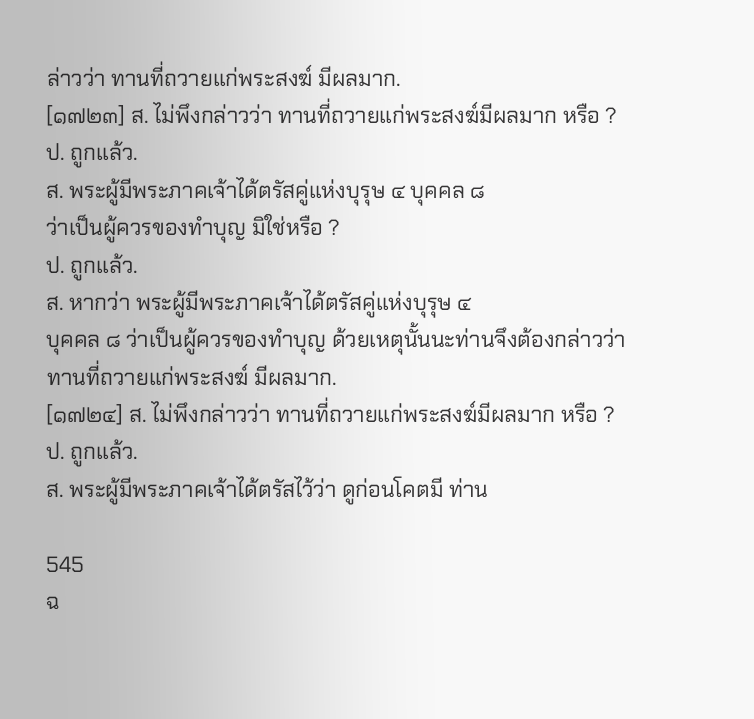ล่าวว่า ทานที่ถวายแก่พระสงฆ์ มีผลมาก.
[๑๗๒๓] ส. ไม่พึงกล่าวว่า ทานที่ถวายแก่พระสงฆ์มีผลมาก หรือ ?
ป. ถูกแล้ว.
ส. พระผู้มีพระภาคเจ้าได้ตรัสคู่แห่งบุรุษ ๔ บุคคล ๘
ว่าเป็นผู้ควรของทำบุญ มิใช่หรือ ?
ป. ถูกแล้ว.
ส. หากว่า พระผู้มีพระภาคเจ้าได้ตรัสคู่แห่งบุรุษ ๔
บุคคล ๘ ว่าเป็นผู้ควรของทำบุญ ด้วยเหตุนั้นนะท่านจึงต้องกล่าวว่า
ทานที่ถวายแก่พระสงฆ์ มีผลมาก.
[๑๗๒๔] ส. ไม่พึงกล่าวว่า ทานที่ถวายแก่พระสงฆ์มีผลมาก หรือ ?
ป. ถูกแล้ว.
ส. พระผู้มีพระภาคเจ้าได้ตรัสไว้ว่า ดูก่อนโคตมี ท่าน

545
ฉ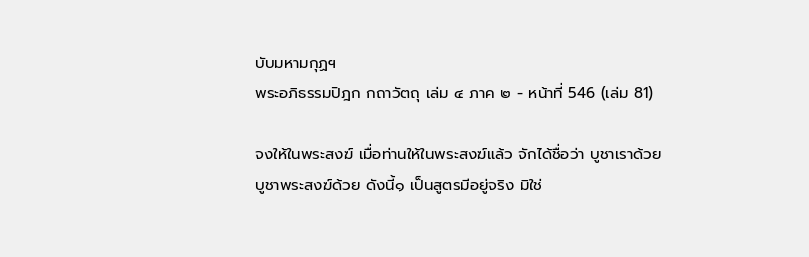บับมหามกุฏฯ
พระอภิธรรมปิฎก กถาวัตถุ เล่ม ๔ ภาค ๒ - หน้าที่ 546 (เล่ม 81)

จงให้ในพระสงฆ์ เมื่อท่านให้ในพระสงฆ์แล้ว จักได้ชื่อว่า บูชาเราด้วย
บูชาพระสงฆ์ด้วย ดังนี้๑ เป็นสูตรมีอยู่จริง มิใช่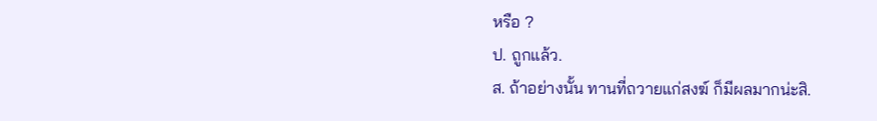หรือ ?
ป. ถูกแล้ว.
ส. ถ้าอย่างนั้น ทานที่ถวายแก่สงฆ์ ก็มีผลมากน่ะสิ.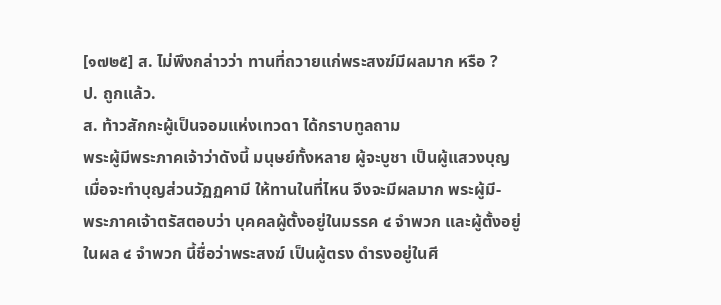[๑๗๒๕] ส. ไม่พึงกล่าวว่า ทานที่ถวายแก่พระสงฆ์มีผลมาก หรือ ?
ป. ถูกแล้ว.
ส. ท้าวสักกะผู้เป็นจอมแห่งเทวดา ได้กราบทูลถาม
พระผู้มีพระภาคเจ้าว่าดังนี้ มนุษย์ทั้งหลาย ผู้จะบูชา เป็นผู้แสวงบุญ
เมื่อจะทำบุญส่วนวัฏฏคามี ให้ทานในที่ไหน จึงจะมีผลมาก พระผู้มี-
พระภาคเจ้าตรัสตอบว่า บุคคลผู้ตั้งอยู่ในมรรค ๔ จำพวก และผู้ตั้งอยู่
ในผล ๔ จำพวก นี้ชื่อว่าพระสงฆ์ เป็นผู้ตรง ดำรงอยู่ในศี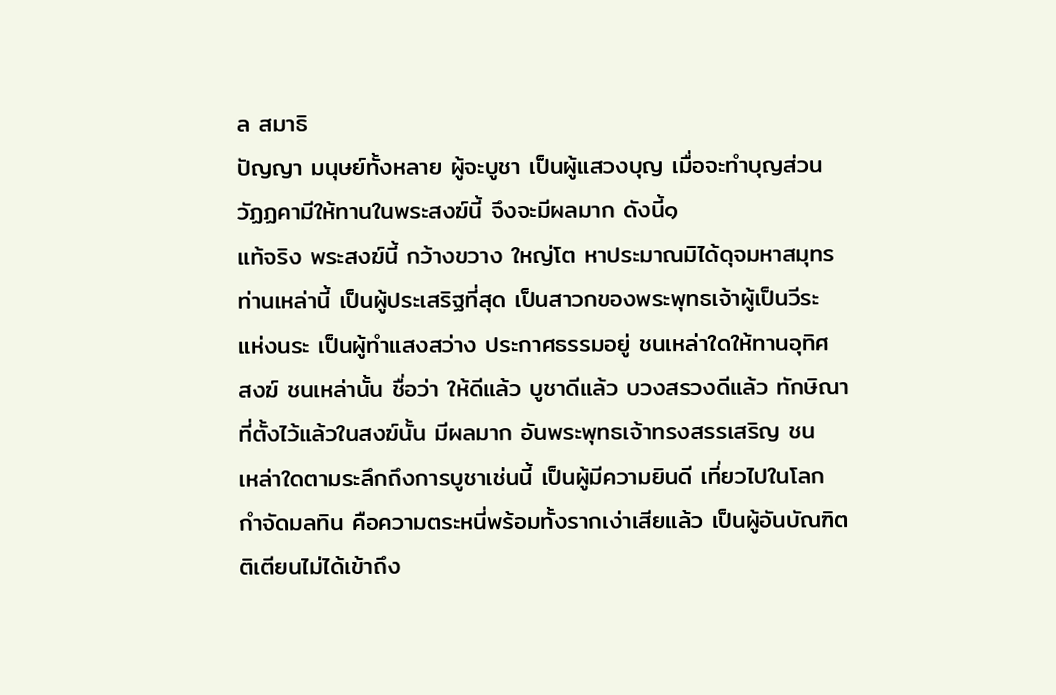ล สมาธิ
ปัญญา มนุษย์ทั้งหลาย ผู้จะบูชา เป็นผู้แสวงบุญ เมื่อจะทำบุญส่วน
วัฏฏคามีให้ทานในพระสงฆ์นี้ จึงจะมีผลมาก ดังนี้๑
แท้จริง พระสงฆ์นี้ กว้างขวาง ใหญ่โต หาประมาณมิได้ดุจมหาสมุทร
ท่านเหล่านี้ เป็นผู้ประเสริฐที่สุด เป็นสาวกของพระพุทธเจ้าผู้เป็นวีระ
แห่งนระ เป็นผู้ทำแสงสว่าง ประกาศธรรมอยู่ ชนเหล่าใดให้ทานอุทิศ
สงฆ์ ชนเหล่านั้น ชื่อว่า ให้ดีแล้ว บูชาดีแล้ว บวงสรวงดีแล้ว ทักษิณา
ที่ตั้งไว้แล้วในสงฆ์นั้น มีผลมาก อันพระพุทธเจ้าทรงสรรเสริญ ชน
เหล่าใดตามระลึกถึงการบูชาเช่นนี้ เป็นผู้มีความยินดี เที่ยวไปในโลก
กำจัดมลทิน คือความตระหนี่พร้อมทั้งรากเง่าเสียแล้ว เป็นผู้อันบัณฑิต
ติเตียนไม่ได้เข้าถึง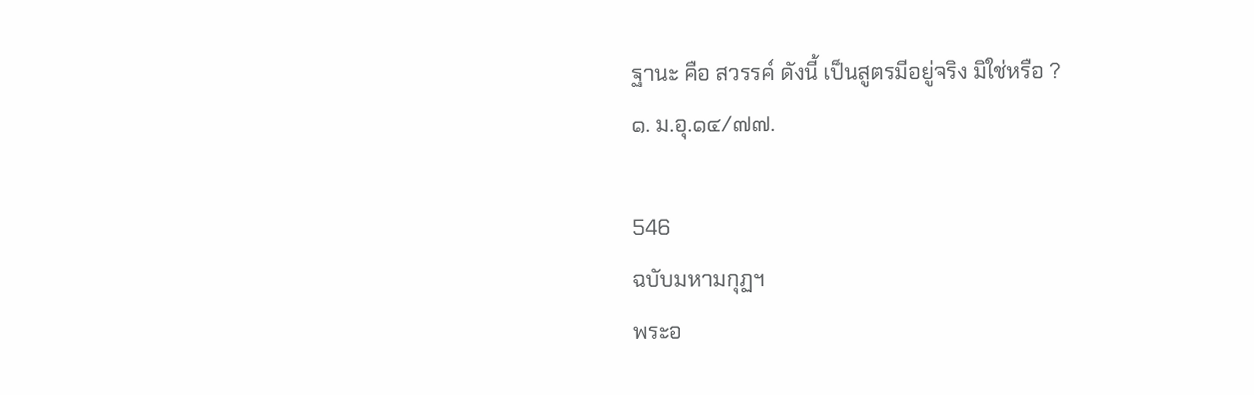ฐานะ คือ สวรรค์ ดังนี้ เป็นสูตรมีอยู่จริง มิใช่หรือ ?
๑. ม.อุ.๑๔/๗๗.

546
ฉบับมหามกุฏฯ
พระอ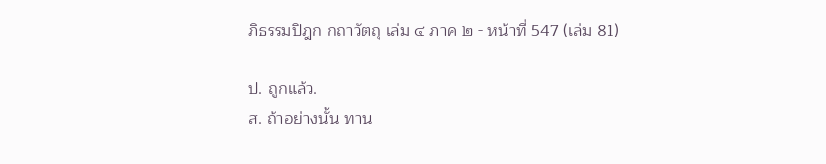ภิธรรมปิฎก กถาวัตถุ เล่ม ๔ ภาค ๒ - หน้าที่ 547 (เล่ม 81)

ป. ถูกแล้ว.
ส. ถ้าอย่างนั้น ทาน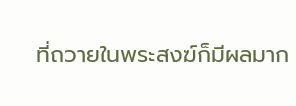ที่ถวายในพระสงฆ์ก็มีผลมาก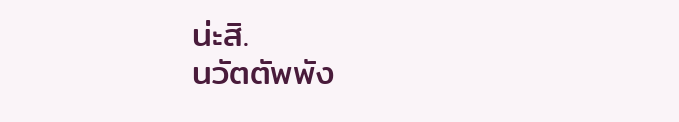น่ะสิ.
นวัตตัพพัง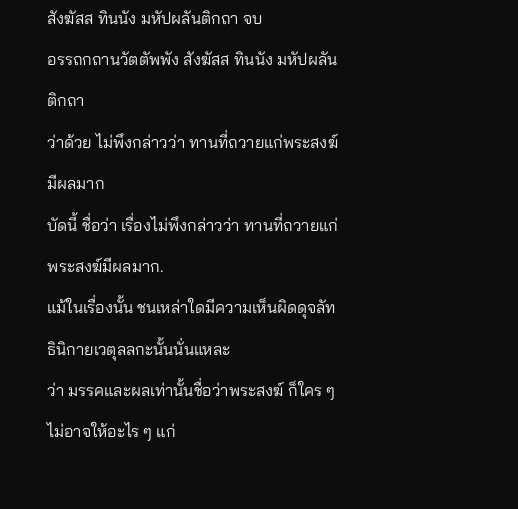สังฆัสส ทินนัง มหัปผลันติกถา จบ
อรรถกถานวัตตัพพัง สังฆัสส ทินนัง มหัปผลันติกถา
ว่าด้วย ไม่พึงกล่าวว่า ทานที่ถวายแก่พระสงฆ์มีผลมาก
บัดนี้ ชื่อว่า เรื่องไม่พึงกล่าวว่า ทานที่ถวายแก่พระสงฆ์มีผลมาก.
แม้ในเรื่องนั้น ชนเหล่าใดมีความเห็นผิดดุจลัทธินิกายเวตุลลกะนั้นนั่นแหละ
ว่า มรรคและผลเท่านั้นชื่อว่าพระสงฆ์ ก็ใคร ๆ ไม่อาจให้อะไร ๆ แก่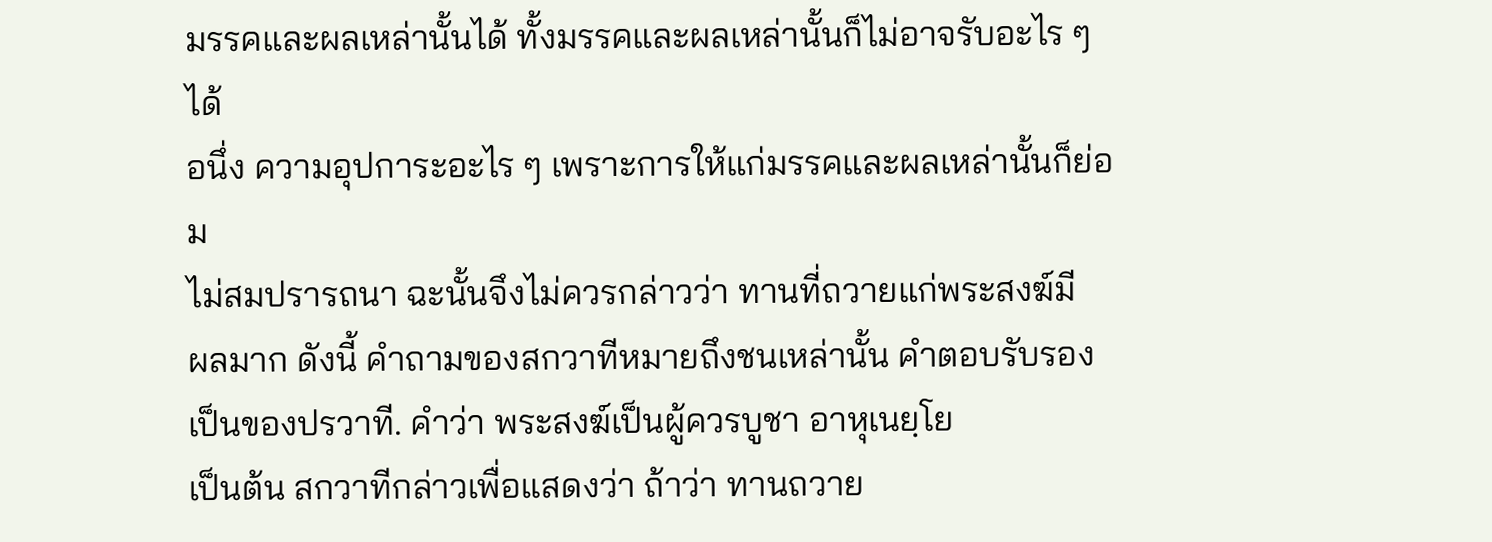มรรคและผลเหล่านั้นได้ ทั้งมรรคและผลเหล่านั้นก็ไม่อาจรับอะไร ๆ ได้
อนึ่ง ความอุปการะอะไร ๆ เพราะการให้แก่มรรคและผลเหล่านั้นก็ย่อม
ไม่สมปรารถนา ฉะนั้นจึงไม่ควรกล่าวว่า ทานที่ถวายแก่พระสงฆ์มี
ผลมาก ดังนี้ คำถามของสกวาทีหมายถึงชนเหล่านั้น คำตอบรับรอง
เป็นของปรวาที. คำว่า พระสงฆ์เป็นผู้ควรบูชา อาหุเนยฺโย
เป็นต้น สกวาทีกล่าวเพื่อแสดงว่า ถ้าว่า ทานถวาย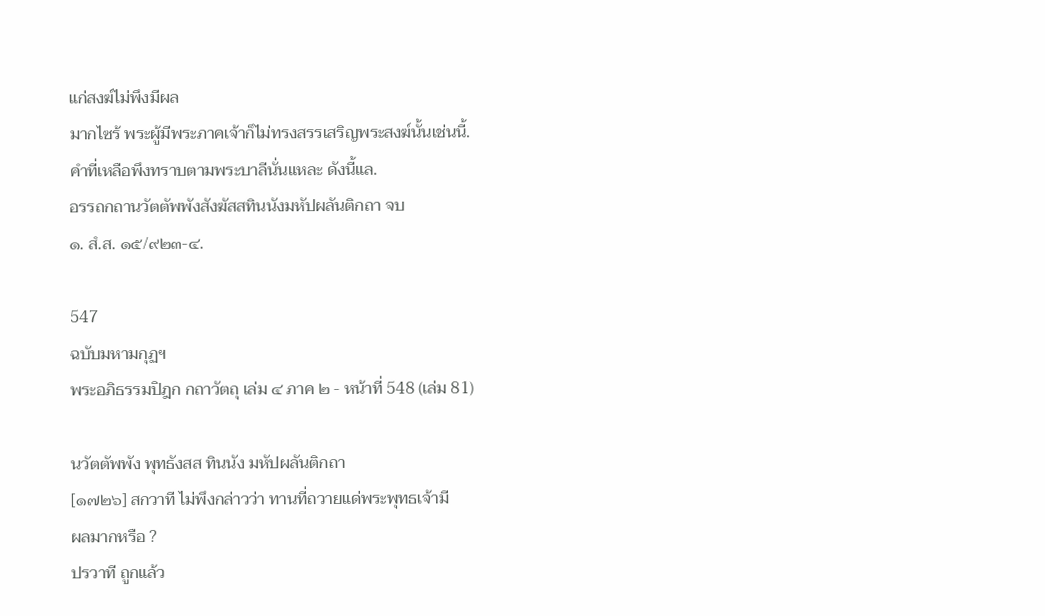แก่สงฆ์ไม่พึงมีผล
มากไซร้ พระผู้มีพระภาคเจ้าก็ไม่ทรงสรรเสริญพระสงฆ์นั้นเช่นนี้.
คำที่เหลือพึงทราบตามพระบาลีนั่นแหละ ดังนี้แล.
อรรถกถานวัตตัพพังสังฆัสสทินนังมหัปผลันติกถา จบ
๑. สํ.ส. ๑๕/๙๒๓-๔.

547
ฉบับมหามกุฏฯ
พระอภิธรรมปิฎก กถาวัตถุ เล่ม ๔ ภาค ๒ - หน้าที่ 548 (เล่ม 81)

นวัตตัพพัง พุทธังสส ทินนัง มหัปผลันติกถา
[๑๗๒๖] สกวาที ไม่พึงกล่าวว่า ทานที่ถวายแด่พระพุทธเจ้ามี
ผลมากหรือ ?
ปรวาที ถูกแล้ว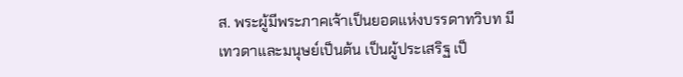ส. พระผู้มีพระภาคเจ้าเป็นยอดแห่งบรรดาทวิบท มี
เทวดาและมนุษย์เป็นต้น เป็นผู้ประเสริฐ เป็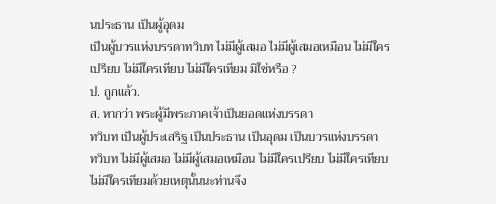นประธาน เป็นผู้อุดม
เป็นผู้บวรแห่งบรรดาทวิบท ไม่มีผู้เสมอ ไม่มีผู้เสมอเหมือน ไม่มีใคร
เปรียบ ไม่มีใครเทียบ ไม่มีใครเทียม มิใช่หรือ ?
ป. ถูกแล้ว.
ส. หากว่า พระผู้มีพระภาคเจ้าเป็นยอดแห่งบรรดา
ทวิบท เป็นผู้ประเสริฐ เป็นประธาน เป็นอุดม เป็นบวรแห่งบรรดา
ทวิบท ไม่มีผู้เสมอ ไม่มีผู้เสมอเหมือน ไม่มีใครเปรียบ ไม่มีใครเทียบ
ไม่มีใครเทียมด้วยเหตุนั้นนะท่านจึง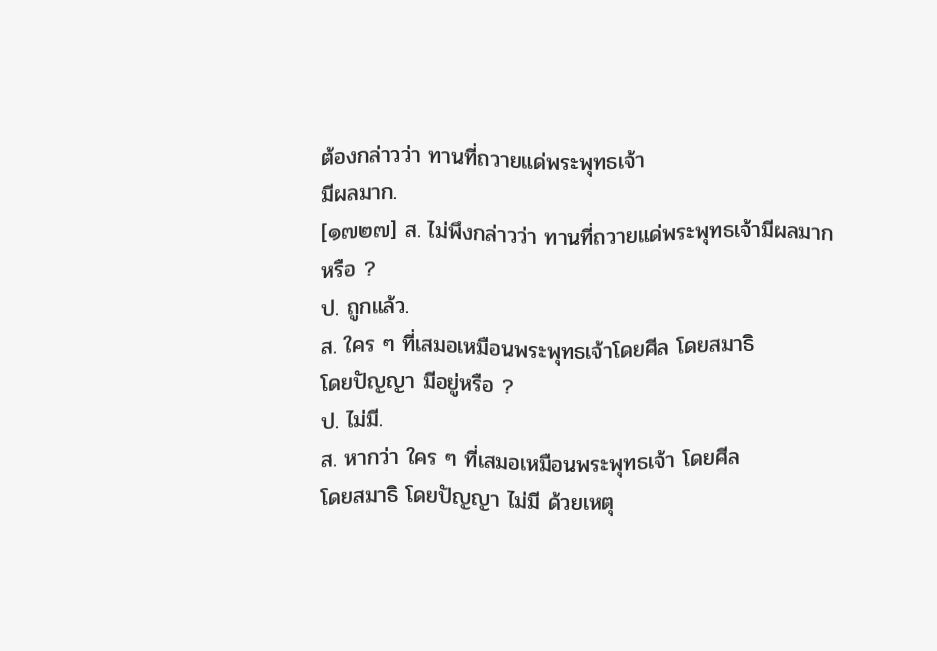ต้องกล่าวว่า ทานที่ถวายแด่พระพุทธเจ้า
มีผลมาก.
[๑๗๒๗] ส. ไม่พึงกล่าวว่า ทานที่ถวายแด่พระพุทธเจ้ามีผลมาก
หรือ ?
ป. ถูกแล้ว.
ส. ใคร ๆ ที่เสมอเหมือนพระพุทธเจ้าโดยศีล โดยสมาธิ
โดยปัญญา มีอยู่หรือ ?
ป. ไม่มี.
ส. หากว่า ใคร ๆ ที่เสมอเหมือนพระพุทธเจ้า โดยศีล
โดยสมาธิ โดยปัญญา ไม่มี ด้วยเหตุ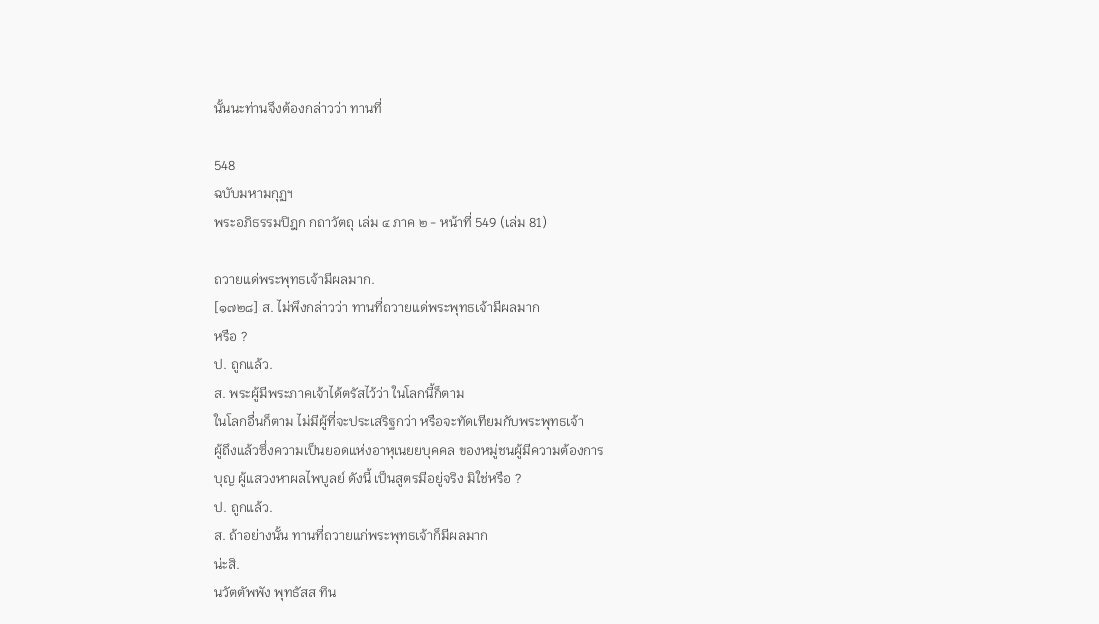นั้นนะท่านจึงต้องกล่าวว่า ทานที่

548
ฉบับมหามกุฏฯ
พระอภิธรรมปิฎก กถาวัตถุ เล่ม ๔ ภาค ๒ - หน้าที่ 549 (เล่ม 81)

ถวายแด่พระพุทธเจ้ามีผลมาก.
[๑๗๒๘] ส. ไม่พึงกล่าวว่า ทานที่ถวายแด่พระพุทธเจ้ามีผลมาก
หรือ ?
ป. ถูกแล้ว.
ส. พระผู้มีพระภาคเจ้าได้ตรัสไว้ว่า ในโลกนี้ก็ตาม
ในโลกอื่นก็ตาม ไม่มีผู้ที่จะประเสริฐกว่า หรือจะทัดเทียมกับพระพุทธเจ้า
ผู้ถึงแล้วซึ่งความเป็นยอดแห่งอาหุเนยยบุคคล ของหมู่ชนผู้มีความต้องการ
บุญ ผู้แสวงหาผลไพบูลย์ ดังนี้ เป็นสูตรมีอยู่จริง มิใช่หรือ ?
ป. ถูกแล้ว.
ส. ถ้าอย่างนั้น ทานที่ถวายแก่พระพุทธเจ้าก็มีผลมาก
น่ะสิ.
นวัตตัพพัง พุทธัสส ทิน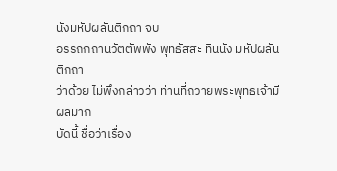นังมหัปผลันติกถา จบ
อรรถกถานวัตตัพพัง พุทธัสสะ ทินนัง มหัปผลันติกถา
ว่าด้วย ไม่พึงกล่าวว่า ท่านที่ถวายพระพุทธเจ้ามีผลมาก
บัดนี้ ชื่อว่าเรื่อง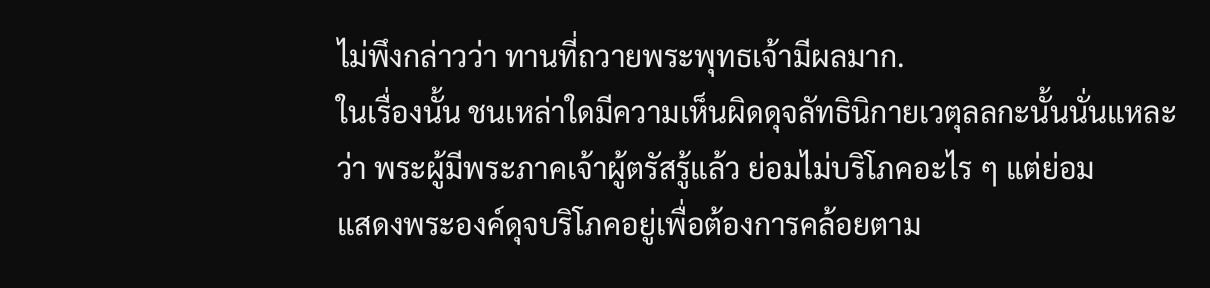ไม่พึงกล่าวว่า ทานที่ถวายพระพุทธเจ้ามีผลมาก.
ในเรื่องนั้น ชนเหล่าใดมีความเห็นผิดดุจลัทธินิกายเวตุลลกะนั้นนั่นแหละ
ว่า พระผู้มีพระภาคเจ้าผู้ตรัสรู้แล้ว ย่อมไม่บริโภคอะไร ๆ แต่ย่อม
แสดงพระองค์ดุจบริโภคอยู่เพื่อต้องการคล้อยตาม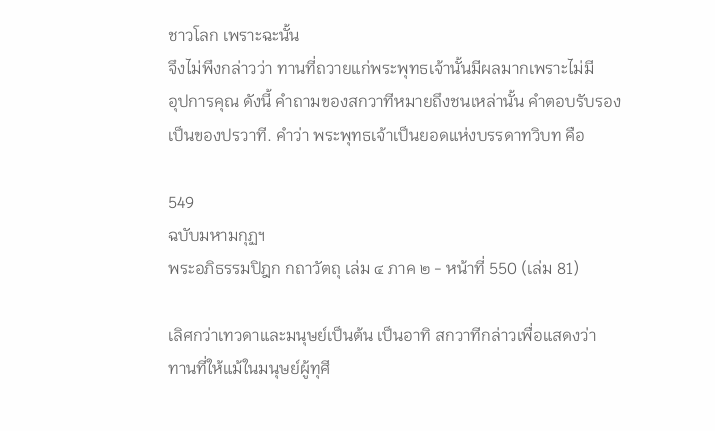ชาวโลก เพราะฉะนั้น
จึงไม่พึงกล่าวว่า ทานที่ถวายแก่พระพุทธเจ้านั้นมีผลมากเพราะไม่มี
อุปการคุณ ดังนี้ คำถามของสกวาทีหมายถึงชนเหล่านั้น คำตอบรับรอง
เป็นของปรวาที. คำว่า พระพุทธเจ้าเป็นยอดแห่งบรรดาทวิบท คือ

549
ฉบับมหามกุฏฯ
พระอภิธรรมปิฎก กถาวัตถุ เล่ม ๔ ภาค ๒ - หน้าที่ 550 (เล่ม 81)

เลิศกว่าเทวดาและมนุษย์เป็นต้น เป็นอาทิ สกวาทีกล่าวเพื่อแสดงว่า
ทานที่ให้แม้ในมนุษย์ผู้ทุศี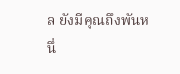ล ยังมีคุณถึงพันหนึ่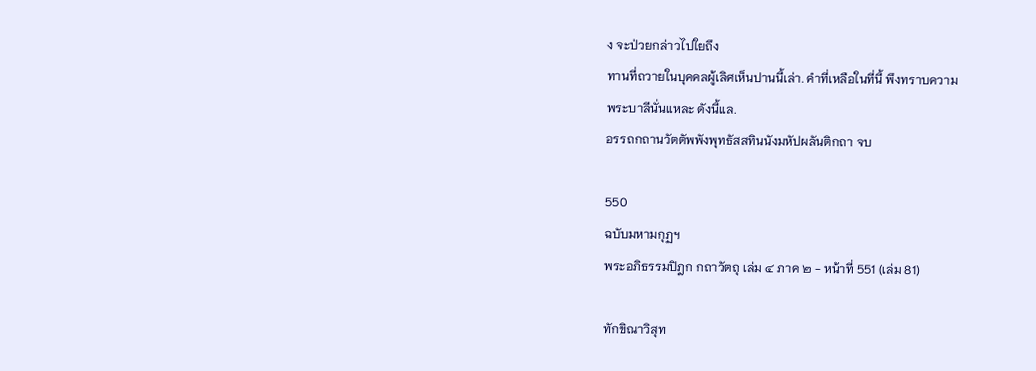ง จะป่วยกล่าวไปใยถึง
ทานที่ถวายในบุคคลผู้เลิศเห็นปานนี้เล่า. คำที่เหลือในที่นี้ พึงทราบความ
พระบาลีนั่นแหละ ดังนี้แล.
อรรถกถานวัตตัพพังพุทธัสสทินนังมหัปผลันติกถา จบ

550
ฉบับมหามกุฏฯ
พระอภิธรรมปิฎก กถาวัตถุ เล่ม ๔ ภาค ๒ - หน้าที่ 551 (เล่ม 81)

ทักขิณาวิสุท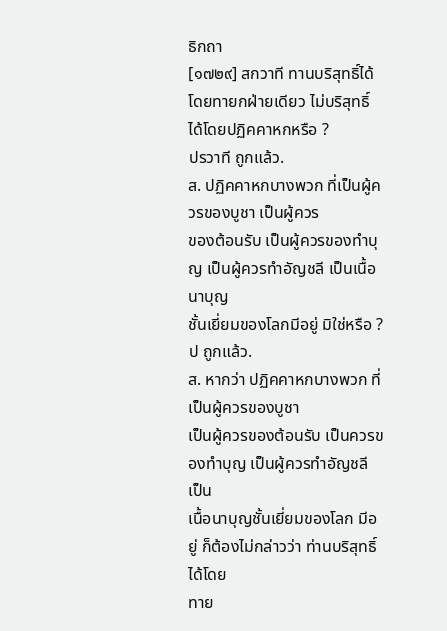ธิกถา
[๑๗๒๙] สกวาที ทานบริสุทธิ์ได้โดยทายกฝ่ายเดียว ไม่บริสุทธิ์
ได้โดยปฏิคคาหกหรือ ?
ปรวาที ถูกแล้ว.
ส. ปฏิคคาหกบางพวก ที่เป็นผู้ควรของบูชา เป็นผู้ควร
ของต้อนรับ เป็นผู้ควรของทำบุญ เป็นผู้ควรทำอัญชลี เป็นเนื้อนาบุญ
ชั้นเยี่ยมของโลกมีอยู่ มิใช่หรือ ?
ป ถูกแล้ว.
ส. หากว่า ปฏิคคาหกบางพวก ที่เป็นผู้ควรของบูชา
เป็นผู้ควรของต้อนรับ เป็นควรของทำบุญ เป็นผู้ควรทำอัญชลี เป็น
เนื้อนาบุญชั้นเยี่ยมของโลก มีอยู่ ก็ต้องไม่กล่าวว่า ท่านบริสุทธิ์ได้โดย
ทาย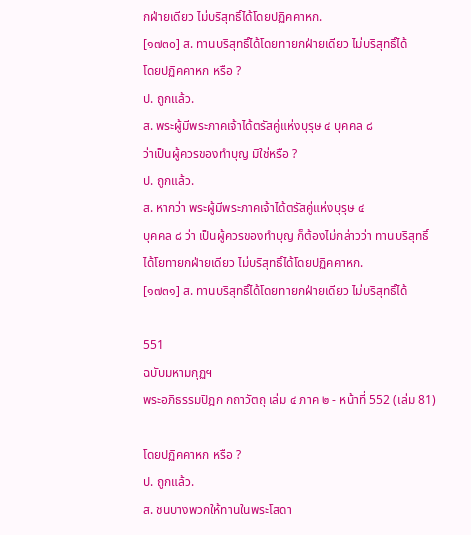กฝ่ายเดียว ไม่บริสุทธิ์ได้โดยปฏิคคาหก.
[๑๗๓๐] ส. ทานบริสุทธิ์ได้โดยทายกฝ่ายเดียว ไม่บริสุทธิ์ได้
โดยปฏิคคาหก หรือ ?
ป. ถูกแล้ว.
ส. พระผู้มีพระภาคเจ้าได้ตรัสคู่แห่งบุรุษ ๔ บุคคล ๘
ว่าเป็นผู้ควรของทำบุญ มิใช่หรือ ?
ป. ถูกแล้ว.
ส. หากว่า พระผู้มีพระภาคเจ้าได้ตรัสคู่แห่งบุรุษ ๔
บุคคล ๘ ว่า เป็นผู้ควรของทำบุญ ก็ต้องไม่กล่าวว่า ทานบริสุทธิ์
ได้โยทายกฝ่ายเดียว ไม่บริสุทธิ์ได้โดยปฏิคคาหก.
[๑๗๓๑] ส. ทานบริสุทธิ์ได้โดยทายกฝ่ายเดียว ไม่บริสุทธิ์ได้

551
ฉบับมหามกุฏฯ
พระอภิธรรมปิฎก กถาวัตถุ เล่ม ๔ ภาค ๒ - หน้าที่ 552 (เล่ม 81)

โดยปฏิคคาหก หรือ ?
ป. ถูกแล้ว.
ส. ชนบางพวกให้ทานในพระโสดา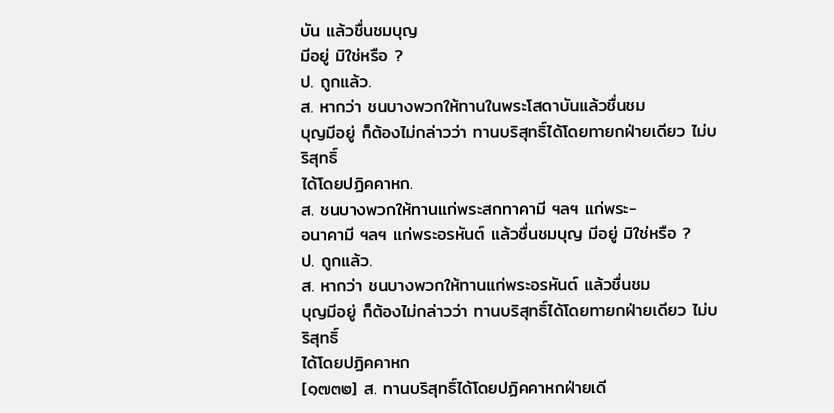บัน แล้วชื่นชมบุญ
มีอยู่ มิใช่หรือ ?
ป. ถูกแล้ว.
ส. หากว่า ชนบางพวกให้ทานในพระโสดาบันแล้วชื่นชม
บุญมีอยู่ ก็ต้องไม่กล่าวว่า ทานบริสุทธิ์ได้โดยทายกฝ่ายเดียว ไม่บริสุทธิ์
ได้โดยปฏิคคาหก.
ส. ชนบางพวกให้ทานแก่พระสกทาคามี ฯลฯ แก่พระ-
อนาคามี ฯลฯ แก่พระอรหันต์ แล้วชื่นชมบุญ มีอยู่ มิใช่หรือ ?
ป. ถูกแล้ว.
ส. หากว่า ชนบางพวกให้ทานแก่พระอรหันต์ แล้วชื่นชม
บุญมีอยู่ ก็ต้องไม่กล่าวว่า ทานบริสุทธิ์ได้โดยทายกฝ่ายเดียว ไม่บริสุทธิ์
ได้โดยปฏิคคาหก
[๑๗๓๒] ส. ทานบริสุทธิ์ได้โดยปฏิคคาหกฝ่ายเดี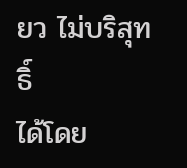ยว ไม่บริสุทธิ์
ได้โดย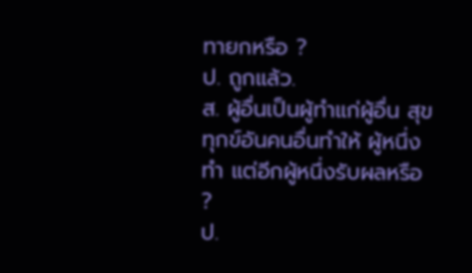ทายกหรือ ?
ป. ถูกแล้ว.
ส. ผู้อื่นเป็นผู้ทำแก่ผู้อื่น สุขทุกข์อันคนอื่นทำให้ ผู้หนึ่ง
ทำ แต่อีกผู้หนึ่งรับผลหรือ ?
ป.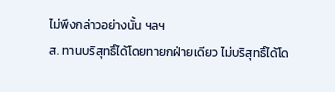ไม่พึงกล่าวอย่างนั้น ฯลฯ
ส. ทานบริสุทธิ์ได้โดยทายกฝ่ายเดียว ไม่บริสุทธิ์ได้โด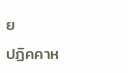ย
ปฏิคคาห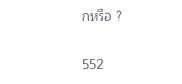กหรือ ?

552